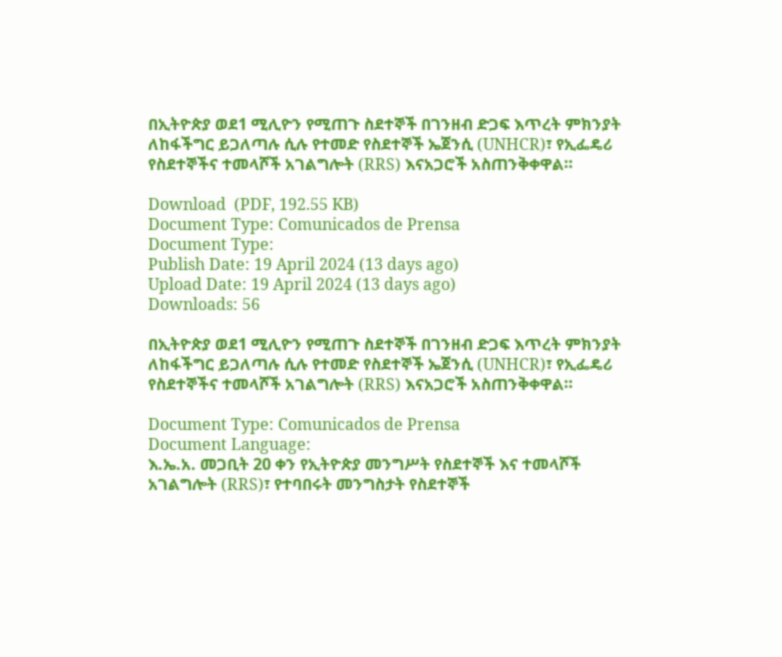በኢትዮጵያ ወደ1 ሚሊዮን የሚጠጉ ስደተኞች በገንዘብ ድጋፍ እጥረት ምክንያት ለከፋችግር ይጋለጣሉ ሲሉ የተመድ የስደተኞች ኤጀንሲ (UNHCR)፣ የኢፌዴሪ የስደተኞችና ተመላሾች አገልግሎት (RRS) እናአጋሮች አስጠንቅቀዋል።

Download  (PDF, 192.55 KB)
Document Type: Comunicados de Prensa
Document Type:
Publish Date: 19 April 2024 (13 days ago)
Upload Date: 19 April 2024 (13 days ago)
Downloads: 56

በኢትዮጵያ ወደ1 ሚሊዮን የሚጠጉ ስደተኞች በገንዘብ ድጋፍ እጥረት ምክንያት ለከፋችግር ይጋለጣሉ ሲሉ የተመድ የስደተኞች ኤጀንሲ (UNHCR)፣ የኢፌዴሪ የስደተኞችና ተመላሾች አገልግሎት (RRS) እናአጋሮች አስጠንቅቀዋል።

Document Type: Comunicados de Prensa
Document Language:
እ.ኤ.አ. መጋቢት 20 ቀን የኢትዮጵያ መንግሥት የስደተኞች እና ተመላሾች አገልግሎት (RRS)፣ የተባበሩት መንግስታት የስደተኞች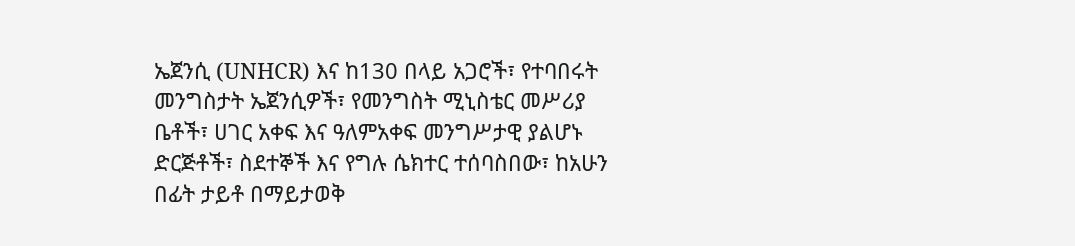ኤጀንሲ (UNHCR) እና ከ130 በላይ አጋሮች፣ የተባበሩት መንግስታት ኤጀንሲዎች፣ የመንግስት ሚኒስቴር መሥሪያ ቤቶች፣ ሀገር አቀፍ እና ዓለምአቀፍ መንግሥታዊ ያልሆኑ ድርጅቶች፣ ስደተኞች እና የግሉ ሴክተር ተሰባስበው፣ ከአሁን በፊት ታይቶ በማይታወቅ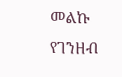መልኩ የገንዘብ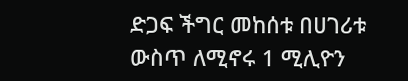ድጋፍ ችግር መከሰቱ በሀገሪቱ ውስጥ ለሚኖሩ 1 ሚሊዮን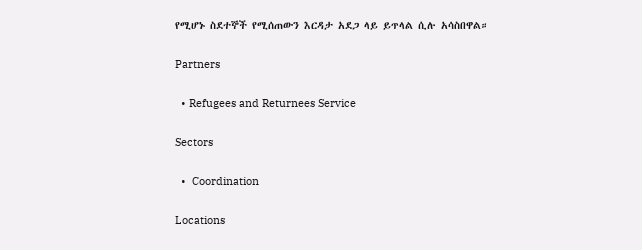የሚሆኑ ስደተኞች የሚሰጠውን እርዳታ አደጋ ላይ ይጥላል ሲሉ አሳስበዋል።

Partners

  • Refugees and Returnees Service

Sectors

  •  Coordination

Locations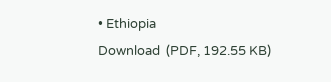• Ethiopia
Download  (PDF, 192.55 KB)